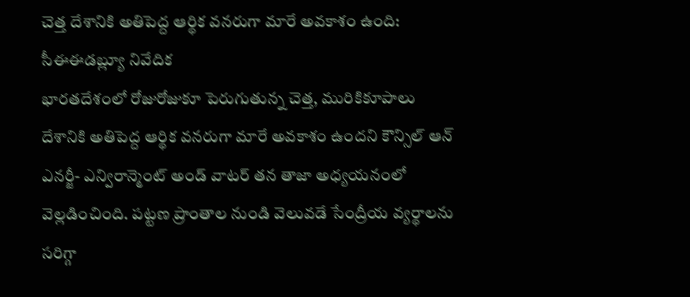చెత్త దేశానికి అతిపెద్ద ఆర్థిక వనరుగా మారే అవకాశం ఉంది: సీఈఈడబ్ల్యూ నివేదిక
భారతదేశంలో రోజురోజుకూ పెరుగుతున్న చెత్త, మురికికూపాలు దేశానికి అతిపెద్ద ఆర్థిక వనరుగా మారే అవకాశం ఉందని కౌన్సిల్ ఆన్ ఎనర్జీ- ఎన్విరాన్మెంట్ అండ్ వాటర్ తన తాజా అధ్యయనంలో వెల్లడించింది. పట్టణ ప్రాంతాల నుండి వెలువడే సేంద్రీయ వ్యర్థాలను సరిగ్గా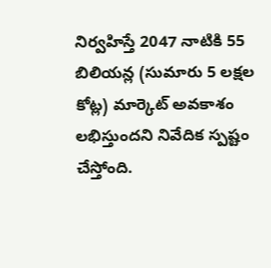నిర్వహిస్తే 2047 నాటికి 55 బిలియన్ల (సుమారు 5 లక్షల కోట్ల) మార్కెట్ అవకాశం లభిస్తుందని నివేదిక స్పష్టం చేస్తోంది.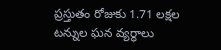ప్రస్తుతం రోజుకు 1.71 లక్షల టన్నుల ఘన వ్యర్థాలు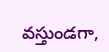వస్తుండగా,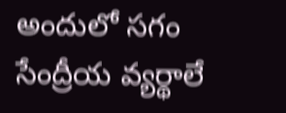అందులో సగం సేంద్రీయ వ్యర్థాలే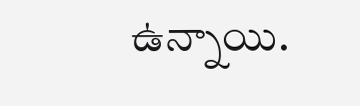ఉన్నాయి.